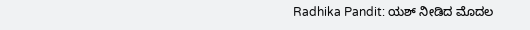Radhika Pandit: ಯಶ್ ನೀಡಿದ ಮೊದಲ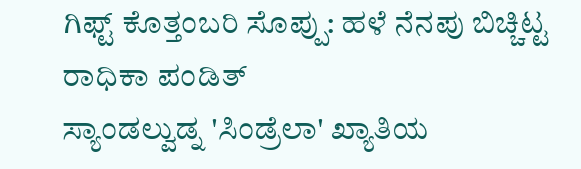ಗಿಫ್ಟ್ ಕೊತ್ತಂಬರಿ ಸೊಪ್ಪು: ಹಳೆ ನೆನಪು ಬಿಚ್ಚಿಟ್ಟ ರಾಧಿಕಾ ಪಂಡಿತ್
ಸ್ಯಾಂಡಲ್ವುಡ್ನ 'ಸಿಂಡ್ರೆಲಾ' ಖ್ಯಾತಿಯ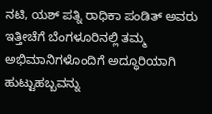ನಟಿ, ಯಶ್ ಪತ್ನಿ ರಾಧಿಕಾ ಪಂಡಿತ್ ಅವರು ಇತ್ತೀಚೆಗೆ ಬೆಂಗಳೂರಿನಲ್ಲಿ ತಮ್ಮ ಅಭಿಮಾನಿಗಳೊಂದಿಗೆ ಅದ್ಧೂರಿಯಾಗಿ ಹುಟ್ಟುಹಬ್ಬವನ್ನು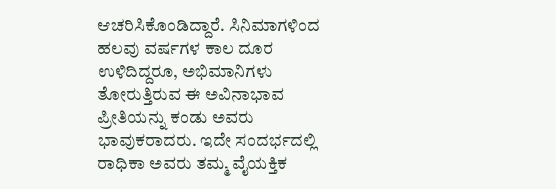ಆಚರಿಸಿಕೊಂಡಿದ್ದಾರೆ. ಸಿನಿಮಾಗಳಿಂದ ಹಲವು ವರ್ಷಗಳ ಕಾಲ ದೂರ ಉಳಿದಿದ್ದರೂ, ಅಭಿಮಾನಿಗಳು ತೋರುತ್ತಿರುವ ಈ ಅವಿನಾಭಾವ ಪ್ರೀತಿಯನ್ನು ಕಂಡು ಅವರು ಭಾವುಕರಾದರು. ಇದೇ ಸಂದರ್ಭದಲ್ಲಿ ರಾಧಿಕಾ ಅವರು ತಮ್ಮ ವೈಯಕ್ತಿಕ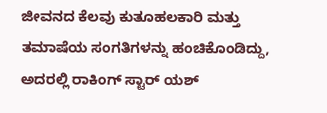ಜೀವನದ ಕೆಲವು ಕುತೂಹಲಕಾರಿ ಮತ್ತು ತಮಾಷೆಯ ಸಂಗತಿಗಳನ್ನು ಹಂಚಿಕೊಂಡಿದ್ದು, ಅದರಲ್ಲಿ ರಾಕಿಂಗ್ ಸ್ಟಾರ್ ಯಶ್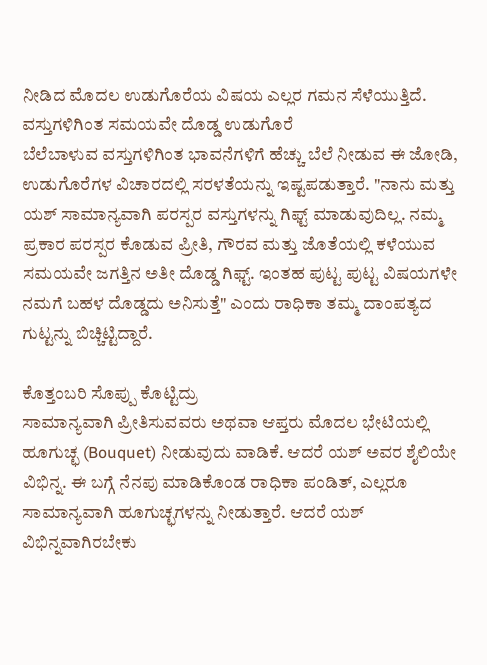ನೀಡಿದ ಮೊದಲ ಉಡುಗೊರೆಯ ವಿಷಯ ಎಲ್ಲರ ಗಮನ ಸೆಳೆಯುತ್ತಿದೆ.
ವಸ್ತುಗಳಿಗಿಂತ ಸಮಯವೇ ದೊಡ್ಡ ಉಡುಗೊರೆ
ಬೆಲೆಬಾಳುವ ವಸ್ತುಗಳಿಗಿಂತ ಭಾವನೆಗಳಿಗೆ ಹೆಚ್ಚು ಬೆಲೆ ನೀಡುವ ಈ ಜೋಡಿ, ಉಡುಗೊರೆಗಳ ವಿಚಾರದಲ್ಲಿ ಸರಳತೆಯನ್ನು ಇಷ್ಟಪಡುತ್ತಾರೆ. "ನಾನು ಮತ್ತು ಯಶ್ ಸಾಮಾನ್ಯವಾಗಿ ಪರಸ್ಪರ ವಸ್ತುಗಳನ್ನು ಗಿಫ್ಟ್ ಮಾಡುವುದಿಲ್ಲ. ನಮ್ಮ ಪ್ರಕಾರ ಪರಸ್ಪರ ಕೊಡುವ ಪ್ರೀತಿ, ಗೌರವ ಮತ್ತು ಜೊತೆಯಲ್ಲಿ ಕಳೆಯುವ ಸಮಯವೇ ಜಗತ್ತಿನ ಅತೀ ದೊಡ್ಡ ಗಿಫ್ಟ್. ಇಂತಹ ಪುಟ್ಟ ಪುಟ್ಟ ವಿಷಯಗಳೇ ನಮಗೆ ಬಹಳ ದೊಡ್ಡದು ಅನಿಸುತ್ತೆ" ಎಂದು ರಾಧಿಕಾ ತಮ್ಮ ದಾಂಪತ್ಯದ ಗುಟ್ಟನ್ನು ಬಿಚ್ಚಿಟ್ಟಿದ್ದಾರೆ.

ಕೊತ್ತಂಬರಿ ಸೊಪ್ಪು ಕೊಟ್ಟಿದ್ರು
ಸಾಮಾನ್ಯವಾಗಿ ಪ್ರೀತಿಸುವವರು ಅಥವಾ ಆಪ್ತರು ಮೊದಲ ಭೇಟಿಯಲ್ಲಿ ಹೂಗುಚ್ಛ (Bouquet) ನೀಡುವುದು ವಾಡಿಕೆ. ಆದರೆ ಯಶ್ ಅವರ ಶೈಲಿಯೇ ವಿಭಿನ್ನ. ಈ ಬಗ್ಗೆ ನೆನಪು ಮಾಡಿಕೊಂಡ ರಾಧಿಕಾ ಪಂಡಿತ್, ಎಲ್ಲರೂ ಸಾಮಾನ್ಯವಾಗಿ ಹೂಗುಚ್ಛಗಳನ್ನು ನೀಡುತ್ತಾರೆ. ಆದರೆ ಯಶ್ ವಿಭಿನ್ನವಾಗಿರಬೇಕು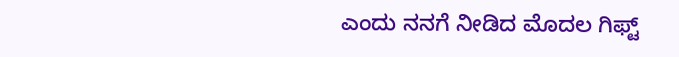ಎಂದು ನನಗೆ ನೀಡಿದ ಮೊದಲ ಗಿಫ್ಟ್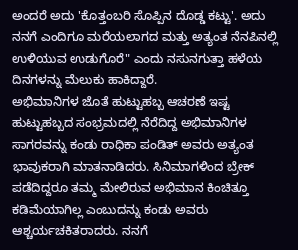ಅಂದರೆ ಅದು 'ಕೊತ್ತಂಬರಿ ಸೊಪ್ಪಿನ ದೊಡ್ಡ ಕಟ್ಟು'. ಅದು ನನಗೆ ಎಂದಿಗೂ ಮರೆಯಲಾಗದ ಮತ್ತು ಅತ್ಯಂತ ನೆನಪಿನಲ್ಲಿ ಉಳಿಯುವ ಉಡುಗೊರೆ" ಎಂದು ನಸುನಗುತ್ತಾ ಹಳೆಯ ದಿನಗಳನ್ನು ಮೆಲುಕು ಹಾಕಿದ್ದಾರೆ.
ಅಭಿಮಾನಿಗಳ ಜೊತೆ ಹುಟ್ಟುಹಬ್ಬ ಆಚರಣೆ ಇಷ್ಟ
ಹುಟ್ಟುಹಬ್ಬದ ಸಂಭ್ರಮದಲ್ಲಿ ನೆರೆದಿದ್ದ ಅಭಿಮಾನಿಗಳ ಸಾಗರವನ್ನು ಕಂಡು ರಾಧಿಕಾ ಪಂಡಿತ್ ಅವರು ಅತ್ಯಂತ ಭಾವುಕರಾಗಿ ಮಾತನಾಡಿದರು. ಸಿನಿಮಾಗಳಿಂದ ಬ್ರೇಕ್ ಪಡೆದಿದ್ದರೂ ತಮ್ಮ ಮೇಲಿರುವ ಅಭಿಮಾನ ಕಿಂಚಿತ್ತೂ ಕಡಿಮೆಯಾಗಿಲ್ಲ ಎಂಬುದನ್ನು ಕಂಡು ಅವರು ಆಶ್ಚರ್ಯಚಕಿತರಾದರು. ನನಗೆ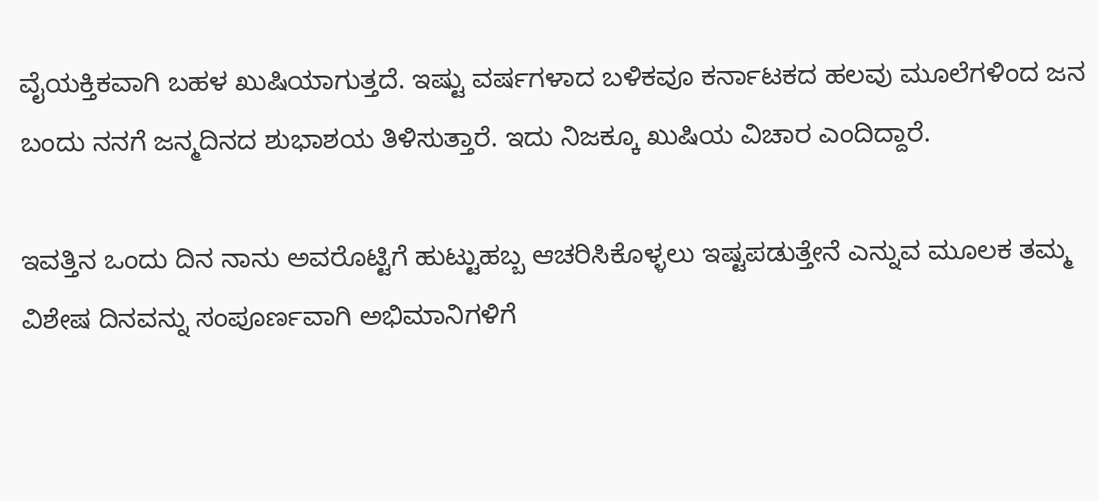ವೈಯಕ್ತಿಕವಾಗಿ ಬಹಳ ಖುಷಿಯಾಗುತ್ತದೆ. ಇಷ್ಟು ವರ್ಷಗಳಾದ ಬಳಿಕವೂ ಕರ್ನಾಟಕದ ಹಲವು ಮೂಲೆಗಳಿಂದ ಜನ ಬಂದು ನನಗೆ ಜನ್ಮದಿನದ ಶುಭಾಶಯ ತಿಳಿಸುತ್ತಾರೆ. ಇದು ನಿಜಕ್ಕೂ ಖುಷಿಯ ವಿಚಾರ ಎಂದಿದ್ದಾರೆ.

ಇವತ್ತಿನ ಒಂದು ದಿನ ನಾನು ಅವರೊಟ್ಟಿಗೆ ಹುಟ್ಟುಹಬ್ಬ ಆಚರಿಸಿಕೊಳ್ಳಲು ಇಷ್ಟಪಡುತ್ತೇನೆ ಎನ್ನುವ ಮೂಲಕ ತಮ್ಮ ವಿಶೇಷ ದಿನವನ್ನು ಸಂಪೂರ್ಣವಾಗಿ ಅಭಿಮಾನಿಗಳಿಗೆ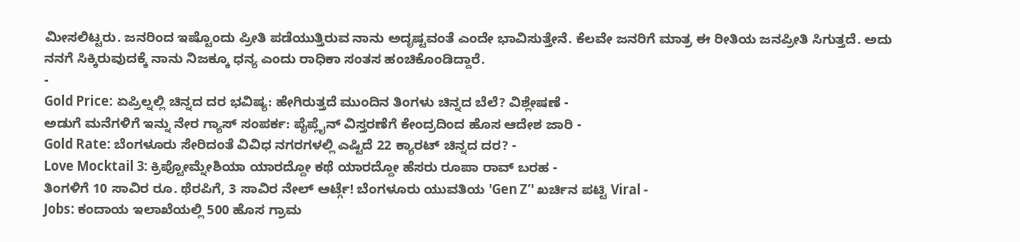ಮೀಸಲಿಟ್ಟರು. ಜನರಿಂದ ಇಷ್ಟೊಂದು ಪ್ರೀತಿ ಪಡೆಯುತ್ತಿರುವ ನಾನು ಅದೃಷ್ಟವಂತೆ ಎಂದೇ ಭಾವಿಸುತ್ತೇನೆ. ಕೆಲವೇ ಜನರಿಗೆ ಮಾತ್ರ ಈ ರೀತಿಯ ಜನಪ್ರೀತಿ ಸಿಗುತ್ತದೆ. ಅದು ನನಗೆ ಸಿಕ್ಕಿರುವುದಕ್ಕೆ ನಾನು ನಿಜಕ್ಕೂ ಧನ್ಯ ಎಂದು ರಾಧಿಕಾ ಸಂತಸ ಹಂಚಿಕೊಂಡಿದ್ದಾರೆ.
-
Gold Price: ಏಪ್ರಿಲ್ನಲ್ಲಿ ಚಿನ್ನದ ದರ ಭವಿಷ್ಯ: ಹೇಗಿರುತ್ತದೆ ಮುಂದಿನ ತಿಂಗಳು ಚಿನ್ನದ ಬೆಲೆ? ವಿಶ್ಲೇಷಣೆ -
ಅಡುಗೆ ಮನೆಗಳಿಗೆ ಇನ್ನು ನೇರ ಗ್ಯಾಸ್ ಸಂಪರ್ಕ: ಪೈಪ್ಲೈನ್ ವಿಸ್ತರಣೆಗೆ ಕೇಂದ್ರದಿಂದ ಹೊಸ ಆದೇಶ ಜಾರಿ -
Gold Rate: ಬೆಂಗಳೂರು ಸೇರಿದಂತೆ ವಿವಿಧ ನಗರಗಳಲ್ಲಿ ಎಷ್ಟಿದೆ 22 ಕ್ಯಾರಟ್ ಚಿನ್ನದ ದರ? -
Love Mocktail 3: ಕ್ರಿಪ್ಟೋಮ್ನೇಶಿಯಾ ಯಾರದ್ದೋ ಕಥೆ ಯಾರದ್ದೋ ಹೆಸರು ರೂಪಾ ರಾವ್ ಬರಹ -
ತಿಂಗಳಿಗೆ 10 ಸಾವಿರ ರೂ. ಥೆರಪಿಗೆ, 3 ಸಾವಿರ ನೇಲ್ ಆರ್ಟ್ಗೆ! ಬೆಂಗಳೂರು ಯುವತಿಯ 'Gen Z’' ಖರ್ಚಿನ ಪಟ್ಟಿ Viral -
Jobs: ಕಂದಾಯ ಇಲಾಖೆಯಲ್ಲಿ 500 ಹೊಸ ಗ್ರಾಮ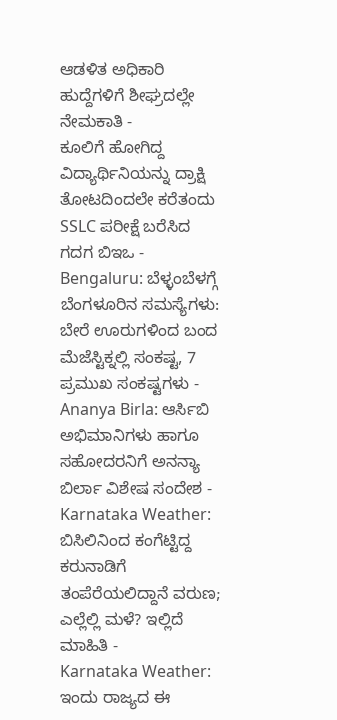ಆಡಳಿತ ಅಧಿಕಾರಿ ಹುದ್ದೆಗಳಿಗೆ ಶೀಘ್ರದಲ್ಲೇ ನೇಮಕಾತಿ -
ಕೂಲಿಗೆ ಹೋಗಿದ್ದ ವಿದ್ಯಾರ್ಥಿನಿಯನ್ನು ದ್ರಾಕ್ಷಿ ತೋಟದಿಂದಲೇ ಕರೆತಂದು SSLC ಪರೀಕ್ಷೆ ಬರೆಸಿದ ಗದಗ ಬಿಇಒ -
Bengaluru: ಬೆಳ್ಳಂಬೆಳಗ್ಗೆ ಬೆಂಗಳೂರಿನ ಸಮಸ್ಯೆಗಳು: ಬೇರೆ ಊರುಗಳಿಂದ ಬಂದ ಮೆಜೆಸ್ಟಿಕ್ನಲ್ಲಿ ಸಂಕಷ್ಟ, 7 ಪ್ರಮುಖ ಸಂಕಷ್ಟಗಳು -
Ananya Birla: ಆರ್ಸಿಬಿ ಅಭಿಮಾನಿಗಳು ಹಾಗೂ ಸಹೋದರನಿಗೆ ಅನನ್ಯಾ ಬಿರ್ಲಾ ವಿಶೇಷ ಸಂದೇಶ -
Karnataka Weather: ಬಿಸಿಲಿನಿಂದ ಕಂಗೆಟ್ಟಿದ್ದ ಕರುನಾಡಿಗೆ ತಂಪೆರೆಯಲಿದ್ದಾನೆ ವರುಣ; ಎಲ್ಲೆಲ್ಲಿ ಮಳೆ? ಇಲ್ಲಿದೆ ಮಾಹಿತಿ -
Karnataka Weather: ಇಂದು ರಾಜ್ಯದ ಈ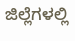ಜಿಲ್ಲೆಗಳಲ್ಲಿ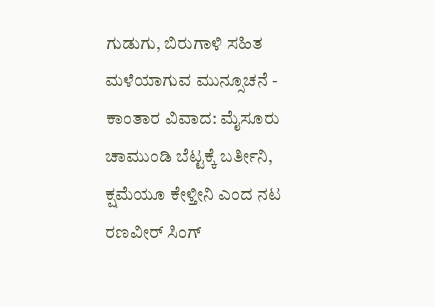ಗುಡುಗು, ಬಿರುಗಾಳಿ ಸಹಿತ ಮಳೆಯಾಗುವ ಮುನ್ಸೂಚನೆ -
ಕಾಂತಾರ ವಿವಾದ: ಮೈಸೂರು ಚಾಮುಂಡಿ ಬೆಟ್ಟಕ್ಕೆ ಬರ್ತೀನಿ, ಕ್ಷಮೆಯೂ ಕೇಳ್ತೀನಿ ಎಂದ ನಟ ರಣವೀರ್ ಸಿಂಗ್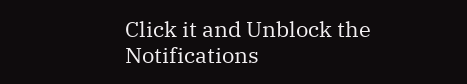Click it and Unblock the Notifications